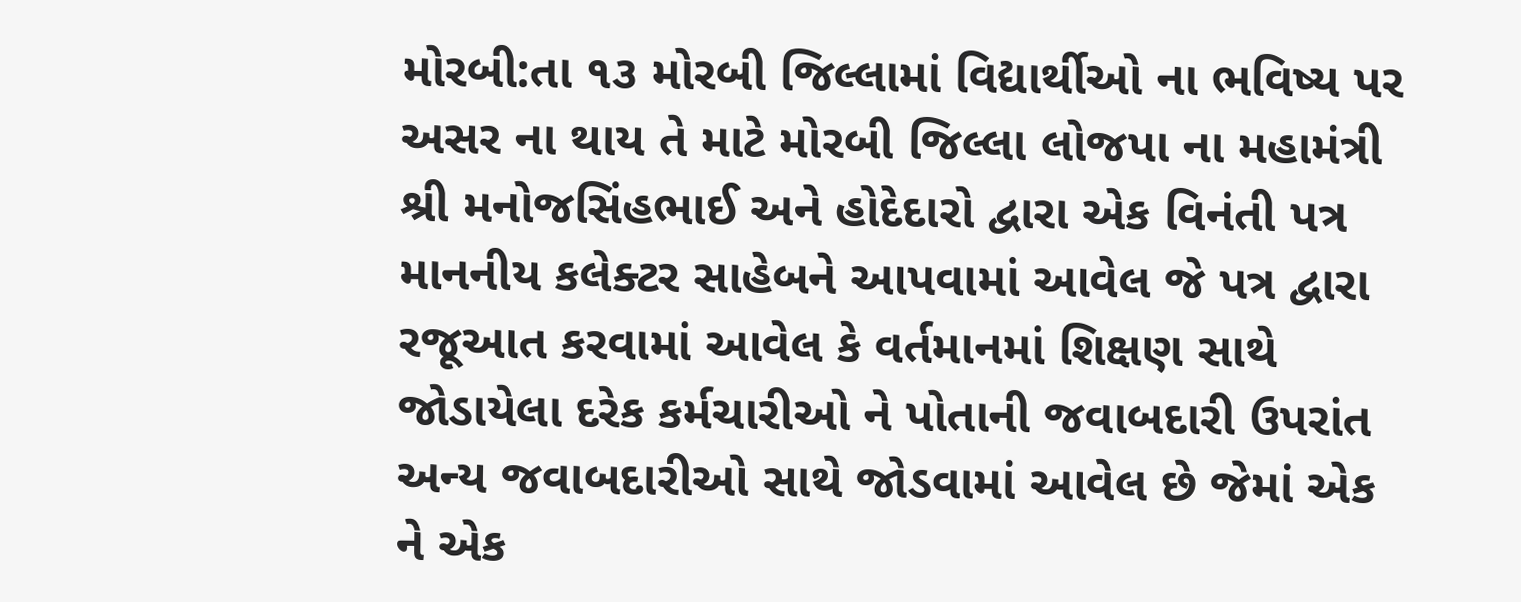મોરબી:તા ૧૩ મોરબી જિલ્લામાં વિદ્યાર્થીઓ ના ભવિષ્ય પર અસર ના થાય તે માટે મોરબી જિલ્લા લોજપા ના મહામંત્રી શ્રી મનોજસિંહભાઈ અને હોદેદારો દ્વારા એક વિનંતી પત્ર માનનીય કલેક્ટર સાહેબને આપવામાં આવેલ જે પત્ર દ્વારા રજૂઆત કરવામાં આવેલ કે વર્તમાનમાં શિક્ષણ સાથે જોડાયેલા દરેક કર્મચારીઓ ને પોતાની જવાબદારી ઉપરાંત અન્ય જવાબદારીઓ સાથે જોડવામાં આવેલ છે જેમાં એક ને એક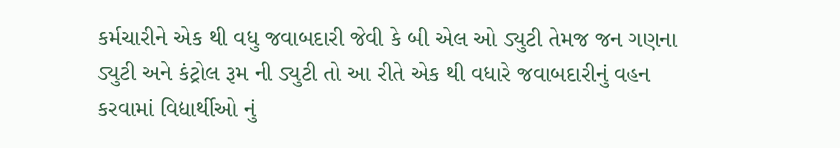કર્મચારીને એક થી વધુ જવાબદારી જેવી કે બી એલ ઓ ડ્યુટી તેમજ જન ગણના ડ્યુટી અને કંટ્રોલ રૂમ ની ડ્યુટી તો આ રીતે એક થી વધારે જવાબદારીનું વહન કરવામાં વિદ્યાર્થીઓ નું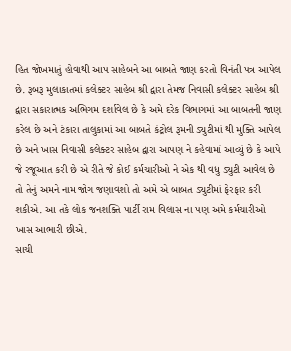હિત જોખમાતું હોવાથી આપ સાહેબને આ બાબતે જાણ કરતો વિનંતી પત્ર આપેલ છે. રૂબરૂ મુલાકાતમાં કલેક્ટર સાહેબ શ્રી દ્વારા તેમજ નિવાસી કલેક્ટર સાહેબ શ્રી દ્વારા સકારાત્મક અભિગમ દર્શાવેલ છે કે અમે દરેક વિભાગમાં આ બાબતની જાણ કરેલ છે અને ટંકારા તાલુકામાં આ બાબતે કંટ્રોલ રૂમની ડ્યુટીમાં થી મુક્તિ આપેલ છે અને ખાસ નિવાસી કલેક્ટર સાહેબ દ્વારા આપણ ને કહેવામાં આવ્યું છે કે આપે જે રજૂઆત કરી છે એ રીતે જે કોઈ કર્મચારીઓ ને એક થી વધુ ડ્યુટી આવેલ છે તો તેનું અમને નામ જોગ જણાવશો તો અમે એ બાબત ડ્યુટીમાં ફેરફાર કરી શકીએ. આ તકે લોક જનશક્તિ પાર્ટી રામ વિલાસ ના પણ અમે કર્મચારીઓ ખાસ આભારી છીએ.
સાચી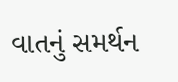વાતનું સમર્થન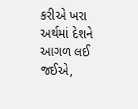કરીએ ખરા અર્થમાં દેશને આગળ લઈ જઈએ,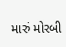મારું મોરબી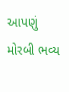આપણું મોરબી ભવ્ય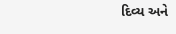દિવ્ય અને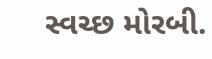સ્વચ્છ મોરબી.